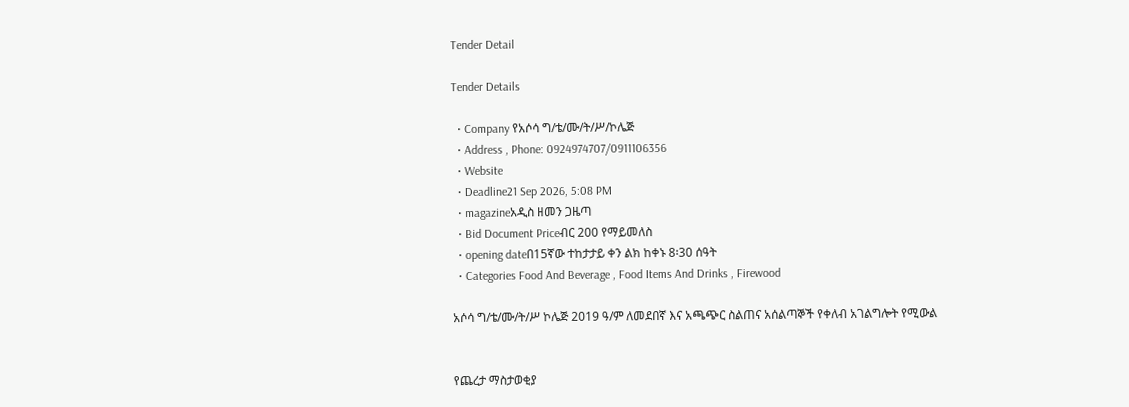Tender Detail

Tender Details

  • Company የአሶሳ ግ/ቴ/ሙ/ት/ሥ/ኮሌጅ
  • Address , Phone: 0924974707/0911106356
  • Website
  • Deadline21 Sep 2026, 5:08 PM
  • magazineአዲስ ዘመን ጋዜጣ
  • Bid Document Priceብር 200 የማይመለስ
  • opening dateበ15ኛው ተከታታይ ቀን ልክ ከቀኑ 8፡30 ሰዓት
  • Categories Food And Beverage , Food Items And Drinks , Firewood

አሶሳ ግ/ቴ/ሙ/ት/ሥ ኮሌጅ 2019 ዓ/ም ለመደበኛ እና አጫጭር ስልጠና አሰልጣኞች የቀለብ አገልግሎት የሚውል


የጨረታ ማስታወቂያ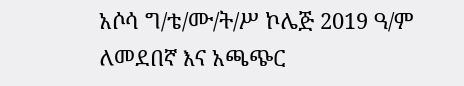አሶሳ ግ/ቴ/ሙ/ት/ሥ ኮሌጅ 2019 ዓ/ም ለመደበኛ እና አጫጭር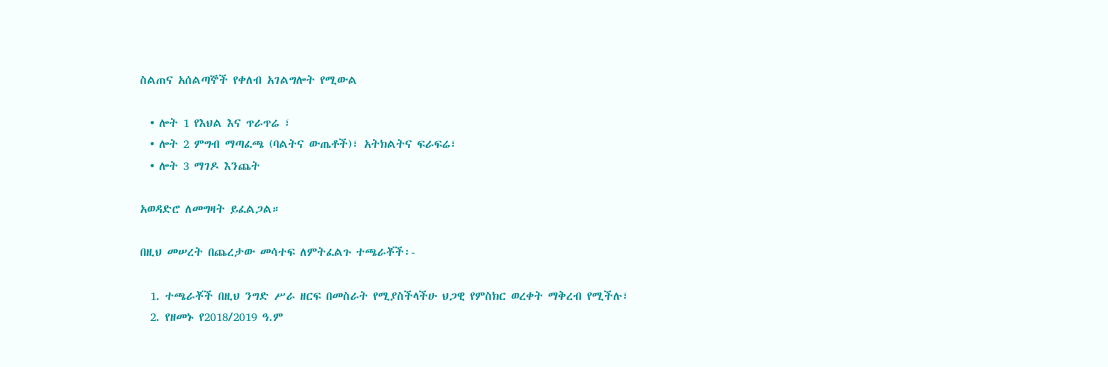ስልጠና አሰልጣኞች የቀለብ አገልግሎት የሚውል

  • ሎት 1 የእህል እና ጥራጥሬ ፣
  • ሎት 2 ምግብ ማጣፈጫ (ባልትና ውጤቶች)፣ አትክልትና ፍራፍሬ፣
  • ሎት 3 ማገዶ እንጨት

አወዳድሮ ለመግዛት ይፈልጋል።

በዚህ መሠረት በጨረታው መሳተፍ ለምትፈልጉ ተጫራቾች፡-

  1. ተጫራቾች በዚህ ንግድ ሥራ ዘርፍ በመስራት የሚያስችላችሁ ህጋዊ የምስክር ወረቀት ማቅረብ የሚችሉ፣
  2. የዘመኑ የ2018/2019 ዓ.ም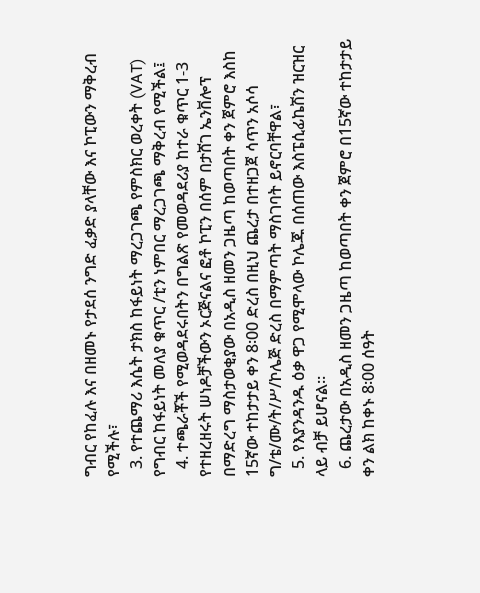ግብር የከፈሉ እና በዘመኑ የታደሰ ንግድ ፈቃድ ያላቸው እና ኮፒውን ማቅረብ የሚችሉ፣
  3. የተጨማሪ እሴት ታክስ ከፋይነት ማረጋገጫ የምስክር ወረቀት (VAT) የግብር ከፋይነት መለያ ቁጥር /ቲን ነምበር ማረጋገጫ ማቅረብ የሚችል፤
  4. ተጫራቾች የሚወዳደሩበትን በግልጽ የመወዳደሪያ ከተራ ቁጥር 1-3 የተዘረዘሩት ሠነዶቻችውን ኦርጅናልና ፎቶ ኮፒን በሰም በታሸገ ኤንቨሎፕ በማድረግ ማስታወቂያው በአዲስ ዘመን ጋዜጣ ከወጣበት ቀን ጀምሮ እስከ 15ኛው ተከታታይ ቀን 8፡00 ድረስ በዚህ ጨረታ በተዘጋጀ ሳጥን አሶሳ ግ/ቴ/ሙ/ት/ሥ/ኮሌጅ ድረስ በማምጣት ማስገባት ይኖርባቸዋል፣
  5. የእያንዳንዱ ዕቃ ዋጋ የሚሞላው ኮሌጁ በሰጠው እስፔሲፊኬሽን ዝርዝር ላይ ብቻ ይሆናል።
  6. ጨረታው በአዲስ ዘመን ጋዜጣ ከወጣበት ቀን ጀምሮ በ15ኛው ተከታታይ ቀን ልክ ከቀኑ 8፡00 ሰዓት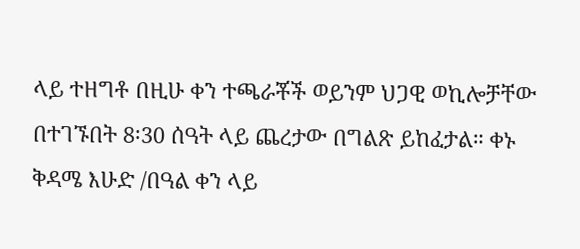ላይ ተዘግቶ በዚሁ ቀን ተጫራቾች ወይንም ህጋዊ ወኪሎቻቸው በተገኙበት 8፡30 ሰዓት ላይ ጨረታው በግልጽ ይከፈታል። ቀኑ ቅዳሜ እሁድ /በዓል ቀን ላይ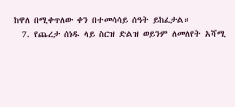ከዋለ በሚቀጥለው ቀን በተመሳሳይ ሰዓት ይከፈታል።
  7. የጨረታ ሰነዱ ላይ ስርዝ ድልዝ ወይንም ለመለየት አሻሚ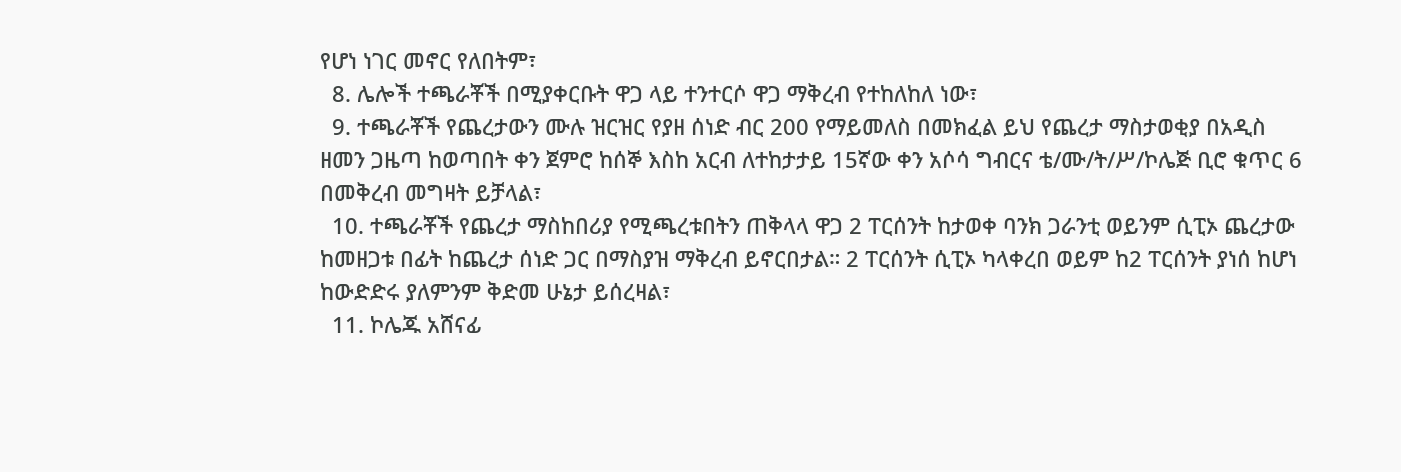የሆነ ነገር መኖር የለበትም፣
  8. ሌሎች ተጫራቾች በሚያቀርቡት ዋጋ ላይ ተንተርሶ ዋጋ ማቅረብ የተከለከለ ነው፣
  9. ተጫራቾች የጨረታውን ሙሉ ዝርዝር የያዘ ሰነድ ብር 200 የማይመለስ በመክፈል ይህ የጨረታ ማስታወቂያ በአዲስ ዘመን ጋዜጣ ከወጣበት ቀን ጀምሮ ከሰኞ እስከ አርብ ለተከታታይ 15ኛው ቀን አሶሳ ግብርና ቴ/ሙ/ት/ሥ/ኮሌጅ ቢሮ ቁጥር 6 በመቅረብ መግዛት ይቻላል፣
  10. ተጫራቾች የጨረታ ማስከበሪያ የሚጫረቱበትን ጠቅላላ ዋጋ 2 ፐርሰንት ከታወቀ ባንክ ጋራንቲ ወይንም ሲፒኦ ጨረታው ከመዘጋቱ በፊት ከጨረታ ሰነድ ጋር በማስያዝ ማቅረብ ይኖርበታል። 2 ፐርሰንት ሲፒኦ ካላቀረበ ወይም ከ2 ፐርሰንት ያነሰ ከሆነ ከውድድሩ ያለምንም ቅድመ ሁኔታ ይሰረዛል፣
  11. ኮሌጁ አሸናፊ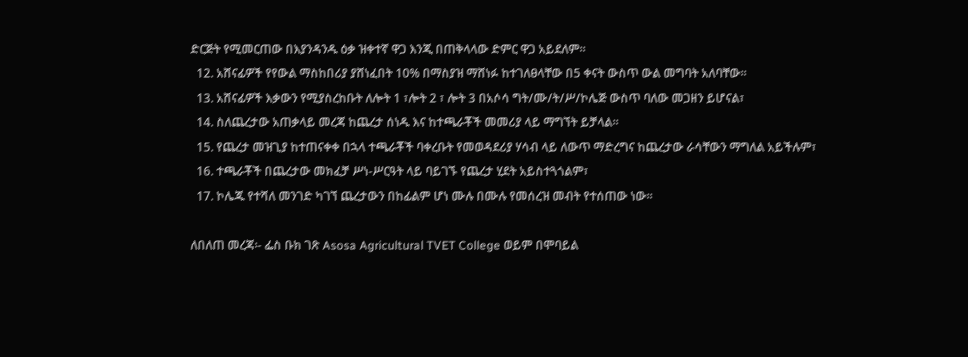ድርጅት የሚመርጠው በእያንዳንዱ ዕቃ ዝቀተኛ ዋጋ እንጂ በጠቅላላው ድምር ዋጋ አይደለም።
  12. አሸናፊዎች የየውል ማስከበሪያ ያሸነፈበት 10% በማስያዝ ማሸነፉ ከተገለፀላቸው በ5 ቀናት ውስጥ ውል መግባት አለባቸው።
  13. አሸናፊዎች እቃውን የሚያስረከቡት ለሎት 1 ፣ሎት 2 ፣ ሎት 3 በአሶሳ ግት/ሙ/ት/ሥ/ኮሌጅ ውስጥ ባለው መጋዘን ይሆናል፣
  14. ስለጨረታው አጠቃላይ መረጃ ከጨረታ ሰነዱ እና ከተጫራቾች መመሪያ ላይ ማግኘት ይቻላል።
  15. የጨረታ መዝጊያ ከተጠናቀቀ በኋላ ተጫራቾች ባቀረቡት የመወዳደሪያ ሃሳብ ላይ ለውጥ ማድረግና ከጨረታው ራሳቸውን ማግለል አይችሉም፣
  16. ተጫራቾች በጨረታው መክፈቻ ሥነ-ሥርዓት ላይ ባይገኙ የጨረታ ሂደት አይስተጓጎልም፣
  17. ኮሌጁ የተሻለ መንገድ ካገኘ ጨረታውን በከፊልም ሆነ ሙሉ በሙሉ የመሰረዝ መብት የተሰጠው ነው።

ለበለጠ መረጃ፡- ፌስ ቡክ ገጽ Asosa Agricultural TVET College ወይም በሞባይል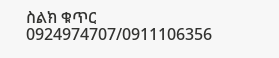ስልክ ቁጥር 0924974707/0911106356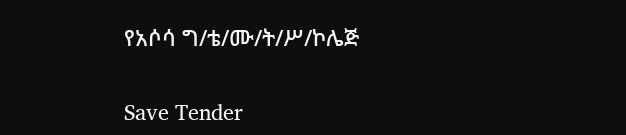የአሶሳ ግ/ቴ/ሙ/ት/ሥ/ኮሌጅ

Save Tender